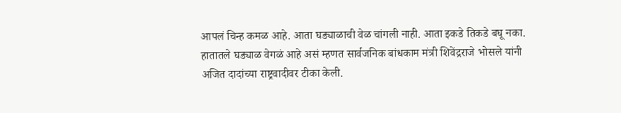आपलं चिन्ह कमळ आहे. आता घड्याळाची वेळ चांगली नाही. आता इकडे तिकडे बघू नका. हातातले घड्याळ वेगळं आहे असं म्हणत सार्वजनिक बांधकाम मंत्री शिवेंद्रराजे भोसले यांनी अजित दादांच्या राष्ट्रवादीवर टीका केली.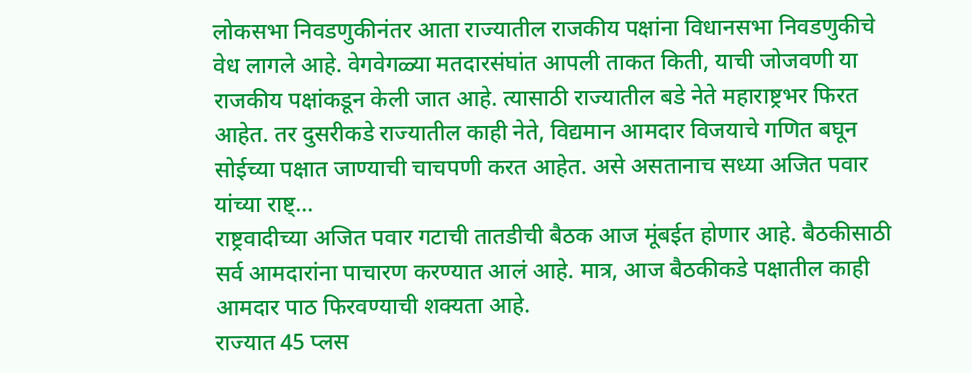लोकसभा निवडणुकीनंतर आता राज्यातील राजकीय पक्षांना विधानसभा निवडणुकीचे वेध लागले आहे. वेगवेगळ्या मतदारसंघांत आपली ताकत किती, याची जोजवणी या राजकीय पक्षांकडून केली जात आहे. त्यासाठी राज्यातील बडे नेते महाराष्ट्रभर फिरत आहेत. तर दुसरीकडे राज्यातील काही नेते, विद्यमान आमदार विजयाचे गणित बघून सोईच्या पक्षात जाण्याची चाचपणी करत आहेत. असे असतानाच सध्या अजित पवार यांच्या राष्ट्...
राष्ट्रवादीच्या अजित पवार गटाची तातडीची बैठक आज मूंबईत होणार आहे. बैठकीसाठी सर्व आमदारांना पाचारण करण्यात आलं आहे. मात्र, आज बैठकीकडे पक्षातील काही आमदार पाठ फिरवण्याची शक्यता आहे.
राज्यात 45 प्लस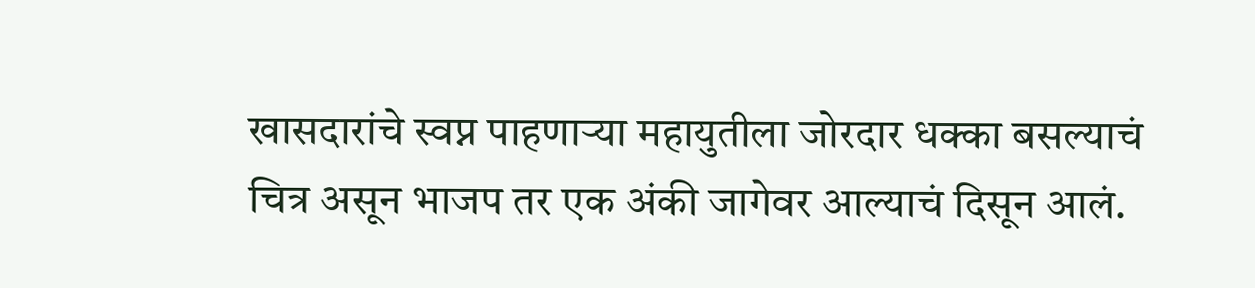खासदारांचे स्वप्न पाहणाऱ्या महायुतीला जोरदार धक्का बसल्याचं चित्र असून भाजप तर एक अंकी जागेवर आल्याचं दिसून आलं.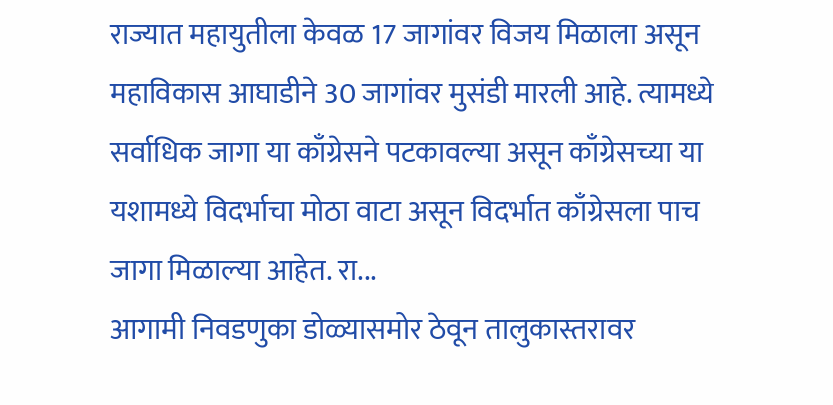राज्यात महायुतीला केवळ 17 जागांवर विजय मिळाला असून महाविकास आघाडीने 30 जागांवर मुसंडी मारली आहे. त्यामध्ये सर्वाधिक जागा या काँग्रेसने पटकावल्या असून काँग्रेसच्या या यशामध्ये विदर्भाचा मोठा वाटा असून विदर्भात काँग्रेसला पाच जागा मिळाल्या आहेत. रा...
आगामी निवडणुका डोळ्यासमोर ठेवून तालुकास्तरावर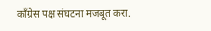काँग्रेस पक्ष संघटना मजबूत करा.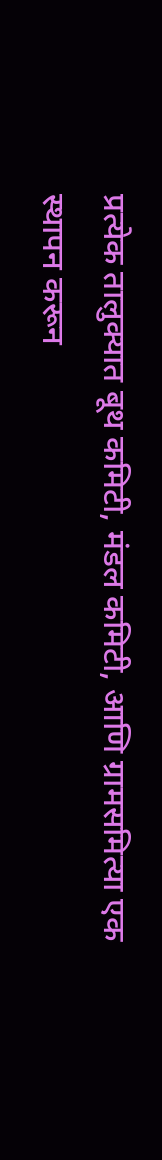प्रत्येक तालुक्यात बूथ कमिटी, मंडल कमिटी, आणि ग्रामसमित्या एक स्थापन करून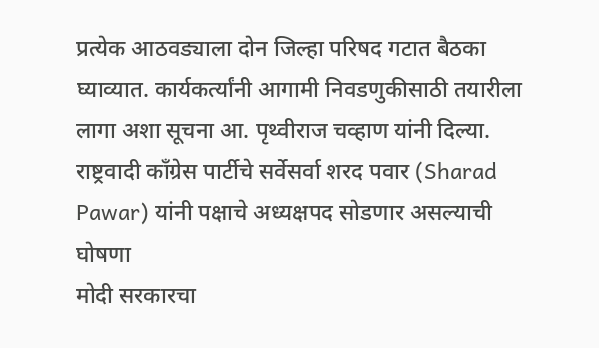प्रत्येक आठवड्याला दोन जिल्हा परिषद गटात बैठका घ्याव्यात. कार्यकर्त्यांनी आगामी निवडणुकीसाठी तयारीला लागा अशा सूचना आ. पृथ्वीराज चव्हाण यांनी दिल्या.
राष्ट्रवादी काँग्रेस पार्टीचे सर्वेसर्वा शरद पवार (Sharad Pawar) यांनी पक्षाचे अध्यक्षपद सोडणार असल्याची घोषणा
मोदी सरकारचा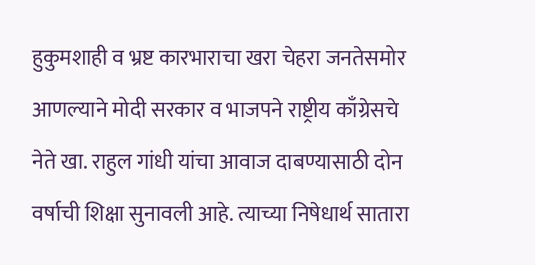हुकुमशाही व भ्रष्ट कारभाराचा खरा चेहरा जनतेसमोर आणल्याने मोदी सरकार व भाजपने राष्ट्रीय काँग्रेसचे नेते खा. राहुल गांधी यांचा आवाज दाबण्यासाठी दोन वर्षाची शिक्षा सुनावली आहे. त्याच्या निषेधार्थ सातारा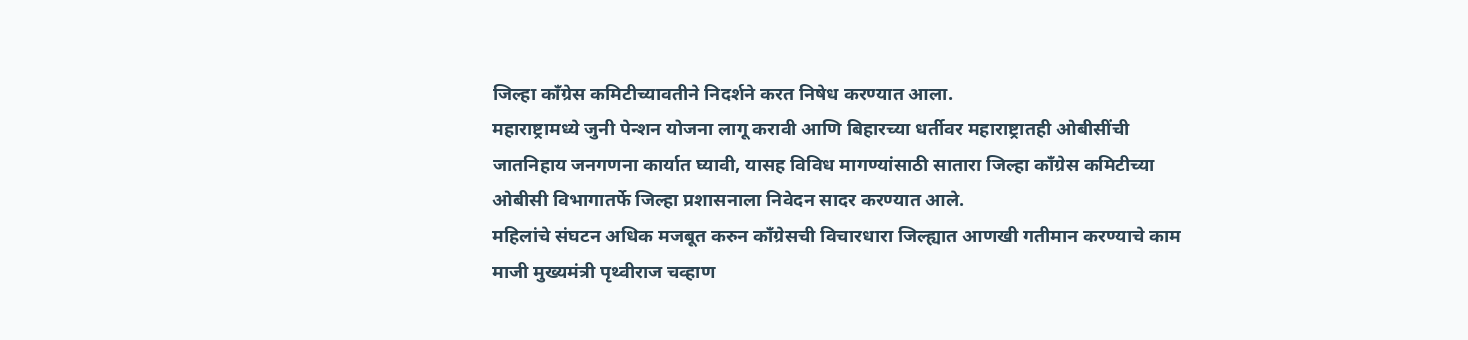जिल्हा काँग्रेस कमिटीच्यावतीने निदर्शने करत निषेध करण्यात आला.
महाराष्ट्रामध्ये जुनी पेन्शन योजना लागू करावी आणि बिहारच्या धर्तीवर महाराष्ट्रातही ओबीसींची जातनिहाय जनगणना कार्यात घ्यावी, यासह विविध मागण्यांसाठी सातारा जिल्हा काँग्रेस कमिटीच्या ओबीसी विभागातर्फे जिल्हा प्रशासनाला निवेदन सादर करण्यात आले.
महिलांचे संघटन अधिक मजबूत करुन काँग्रेसची विचारधारा जिल्ह्यात आणखी गतीमान करण्याचे काम माजी मुख्यमंत्री पृथ्वीराज चव्हाण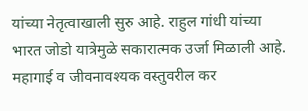यांच्या नेतृत्वाखाली सुरु आहे. राहुल गांधी यांच्या भारत जोडो यात्रेमुळे सकारात्मक उर्जा मिळाली आहे.
महागाई व जीवनावश्यक वस्तुवरील कर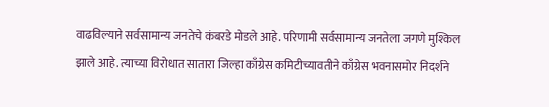वाढविल्याने सर्वसामान्य जनतेचे कंबरडे मोडले आहे. परिणामी सर्वसामान्य जनतेला जगणे मुश्किल झाले आहे. त्याच्या विरोधात सातारा जिल्हा काँग्रेस कमिटीच्यावतीने काँग्रेस भवनासमोर निदर्शने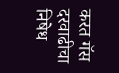करत गॅस दरवाढीचा निषेध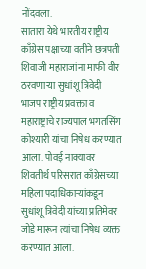नोंदवला.
सातारा येथे भारतीय राष्ट्रीय काँग्रेस पक्षाच्या वतीने छत्रपती शिवाजी महाराजांना माफी वीर ठरवणाऱ्या सुधांशू त्रिवेदी भाजप राष्ट्रीय प्रवक्ता व महाराष्ट्राचे राज्यपाल भगतसिंग कोश्यारी यांचा निषेध करण्यात आला. पोवई नाक्यावर शिवतीर्थ परिसरात काँग्रेसच्या महिला पदाधिकाऱ्यांकडून सुधांशू त्रिवेदी यांच्या प्रतिमेवर जोडे मारून त्यांचा निषेध व्यक्त करण्यात आला.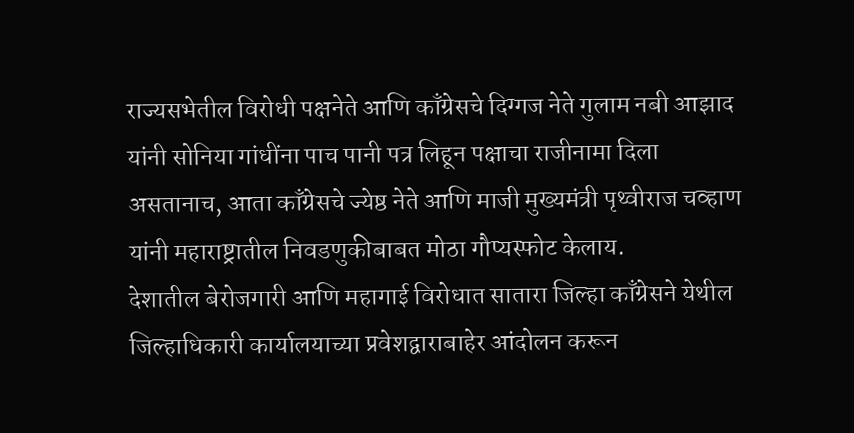राज्यसभेतील विरोधी पक्षनेते आणि काँग्रेसचे दिग्गज नेते गुलाम नबी आझाद यांनी सोनिया गांधींना पाच पानी पत्र लिहून पक्षाचा राजीनामा दिला असतानाच, आता काँग्रेसचे ज्येष्ठ नेते आणि माजी मुख्यमंत्री पृथ्वीराज चव्हाण यांनी महाराष्ट्रातील निवडणुकीबाबत मोठा गौप्यस्फोट केलाय.
देशातील बेरोजगारी आणि महागाई विरोधात सातारा जिल्हा काँग्रेसने येथील जिल्हाधिकारी कार्यालयाच्या प्रवेशद्वाराबाहेर आंदोलन करून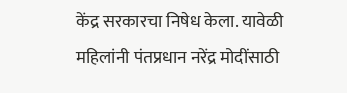केंद्र सरकारचा निषेध केला. यावेळी महिलांनी पंतप्रधान नरेंद्र मोदींसाठी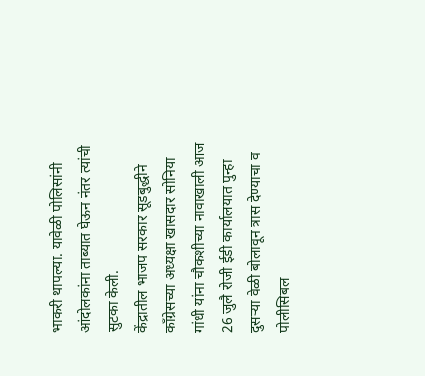भाकरी थापल्या. यावेळी पोलिसांनी आंदोलकांना ताब्यात घेऊन नंतर त्यांची सुटका केली.
केंद्रातील भाजप सरकार सूडबुद्धीने काँग्रेसच्या अध्यक्षा खासदार सोनिया गांधी यांना चौकशीच्या नावाखाली आज 26 जुलै रोजी ईडी कार्यालयात पुन्हा दुसऱ्या वेळी बोलावून त्रास देण्याचा व पोलीसिबल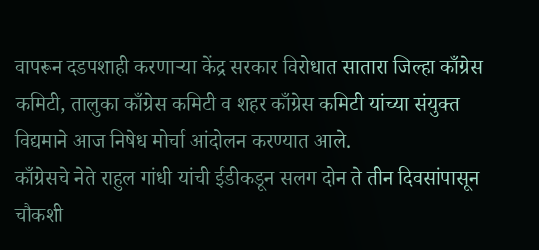वापरून दडपशाही करणाऱ्या केंद्र सरकार विरोधात सातारा जिल्हा काँग्रेस कमिटी, तालुका काँग्रेस कमिटी व शहर काँग्रेस कमिटी यांच्या संयुक्त विद्यमाने आज निषेध मोर्चा आंदोलन करण्यात आले.
काँग्रेसचे नेते राहुल गांधी यांची ईडीकडून सलग दोन ते तीन दिवसांपासून चौकशी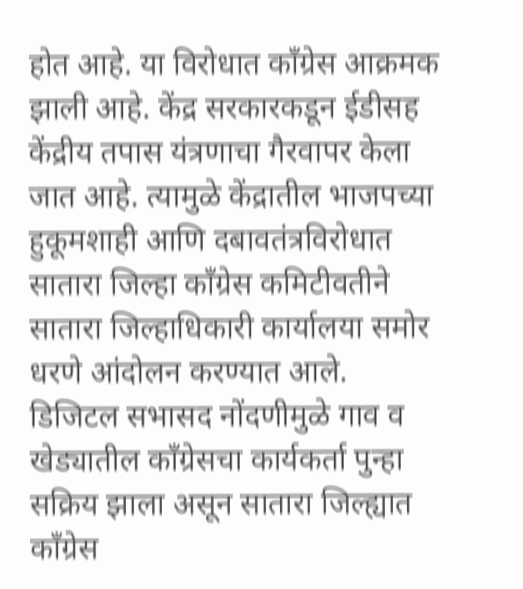होत आहे. या विरोधात काँग्रेस आक्रमक झाली आहे. केंद्र सरकारकडून ईडीसह केंद्रीय तपास यंत्रणाचा गैरवापर केला जात आहे. त्यामुळे केंद्रातील भाजपच्या हुकूमशाही आणि दबावतंत्रविरोधात सातारा जिल्हा काँग्रेस कमिटीवतीने सातारा जिल्हाधिकारी कार्यालया समोर धरणे आंदोलन करण्यात आले.
डिजिटल सभासद नोंदणीमुळे गाव व खेड्यातील काँग्रेसचा कार्यकर्ता पुन्हा सक्रिय झाला असून सातारा जिल्ह्यात काँग्रेस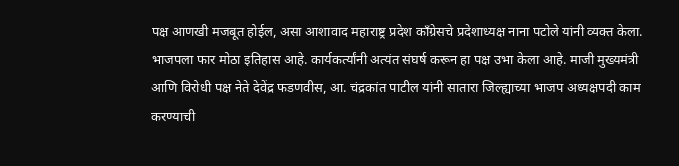पक्ष आणखी मजबूत होईल, असा आशावाद महाराष्ट्र प्रदेश काँग्रेसचे प्रदेशाध्यक्ष नाना पटोले यांनी व्यक्त केला.
भाजपला फार मोठा इतिहास आहे. कार्यकर्त्यांनी अत्यंत संघर्ष करून हा पक्ष उभा केला आहे. माजी मुख्यमंत्री आणि विरोधी पक्ष नेते देवेंद्र फडणवीस, आ. चंद्रकांत पाटील यांनी सातारा जिल्ह्याच्या भाजप अध्यक्षपदी काम करण्याची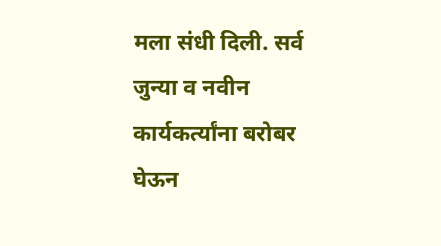मला संधी दिली. सर्व जुन्या व नवीन कार्यकर्त्यांना बरोबर घेऊन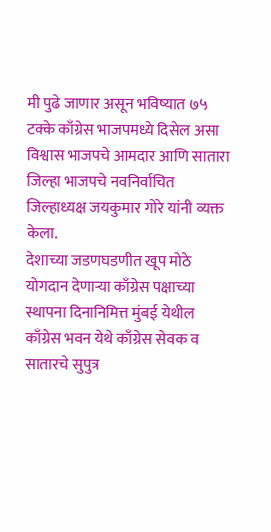मी पुढे जाणार असून भविष्यात ७५ टक्के काँग्रेस भाजपमध्ये दिसेल असा विश्वास भाजपचे आमदार आणि सातारा जिल्हा भाजपचे नवनिर्वाचित जिल्हाध्यक्ष जयकुमार गोरे यांनी व्यक्त केला.
देशाच्या जडणघडणीत खूप मोठे योगदान देणाऱ्या काँग्रेस पक्षाच्या स्थापना दिनानिमित्त मुंबई येथील काँग्रेस भवन येथे काँग्रेस सेवक व सातारचे सुपुत्र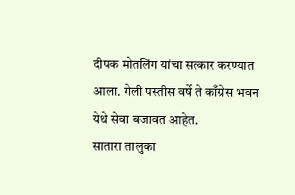दीपक मोतलिंग यांचा सत्कार करण्यात आला. गेली पस्तीस वर्षे ते काँग्रेस भवन येथे सेवा बजावत आहेत.
सातारा तालुका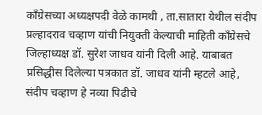काँग्रेसच्या अध्यक्षपदी वेळे कामथी , ता.सातारा येथील संदीप प्रल्हादराव चव्हाण यांची नियुक्ती केल्याची माहिती काँग्रेसचे जिल्हाध्यक्ष डॉ. सुरेश जाधव यांनी दिली आहे. याबाबत प्रसिद्धीस दिलेल्या पत्रकात डॉ. जाधव यांनी म्हटले आहे, संदीप चव्हाण हे नव्या पिढीचे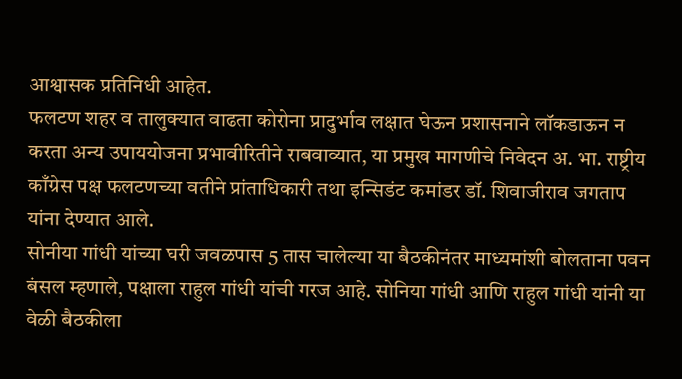आश्वासक प्रतिनिधी आहेत.
फलटण शहर व तालुक्यात वाढता कोरोना प्रादुर्भाव लक्षात घेऊन प्रशासनाने लॉकडाऊन न करता अन्य उपाययोजना प्रभावीरितीने राबवाव्यात, या प्रमुख मागणीचे निवेदन अ. भा. राष्ट्रीय काँग्रेस पक्ष फलटणच्या वतीने प्रांताधिकारी तथा इन्सिडंट कमांडर डॉ. शिवाजीराव जगताप यांना देण्यात आले.
सोनीया गांधी यांच्या घरी जवळपास 5 तास चालेल्या या बैठकीनंतर माध्यमांशी बोलताना पवन बंसल म्हणाले, पक्षाला राहुल गांधी यांची गरज आहे. सोनिया गांधी आणि राहुल गांधी यांनी या वेळी बैठकीला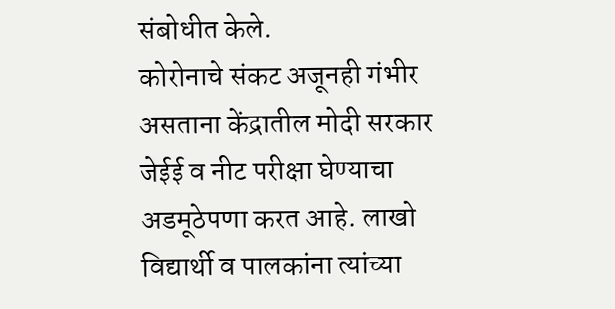संबोधीत केले.
कोरोनाचे संकट अजूनही गंभीर असताना केंद्रातील मोदी सरकार जेईई व नीट परीक्षा घेण्याचा अडमूठेपणा करत आहे. लाखो विद्यार्थी व पालकांना त्यांच्या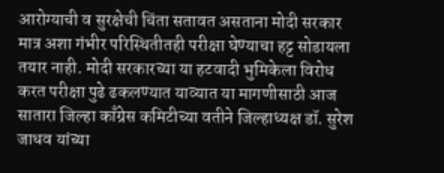आरोग्याची व सुरक्षेची चिंता सतावत असताना मोदी सरकार मात्र अशा गंभीर परिस्थितीतही परीक्षा घेण्याचा हट्ट सोडायला तयार नाही. मोदी सरकारच्या या हटवादी भुमिकेला विरोध करत परीक्षा पुढे ढकलण्यात याव्यात या मागणीसाठी आज सातारा जिल्हा काँग्रेस कमिटीच्या वतीने जिल्हाध्यक्ष डॉ. सुरेश जाधव यांच्या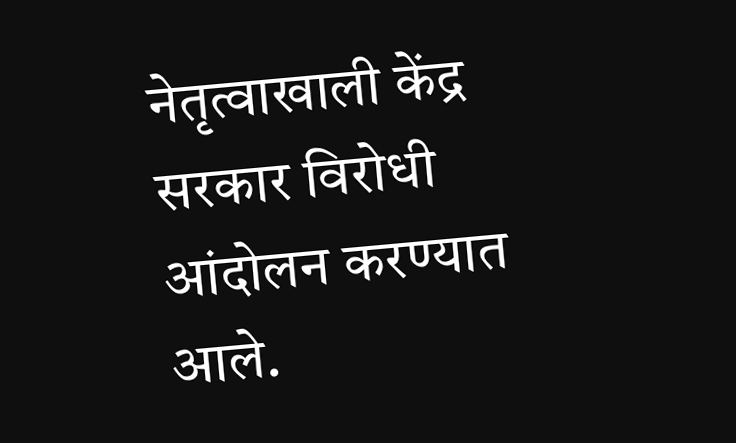नेतृत्वाखाली केंद्र सरकार विरोधी आंदोलन करण्यात आले.